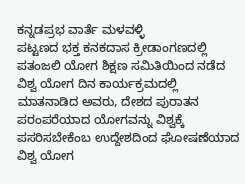ಕನ್ನಡಪ್ರಭ ವಾರ್ತೆ ಮಳವಳ್ಳಿ
ಪಟ್ಟಣದ ಭಕ್ತ ಕನಕದಾಸ ಕ್ರೀಡಾಂಗಣದಲ್ಲಿ ಪತಂಜಲಿ ಯೋಗ ಶಿಕ್ಷಣ ಸಮಿತಿಯಿಂದ ನಡೆದ ವಿಶ್ವ ಯೋಗ ದಿನ ಕಾರ್ಯಕ್ರಮದಲ್ಲಿ ಮಾತನಾಡಿದ ಅವರು, ದೇಶದ ಪುರಾತನ ಪರಂಪರೆಯಾದ ಯೋಗವನ್ನು ವಿಶ್ವಕ್ಕೆ ಪಸರಿಸಬೇಕೆಂಬ ಉದ್ದೇಶದಿಂದ ಘೋಷಣೆಯಾದ ವಿಶ್ವ ಯೋಗ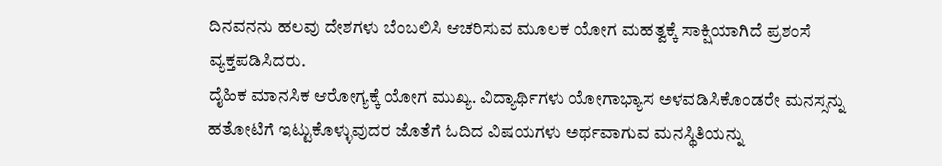ದಿನವನನು ಹಲವು ದೇಶಗಳು ಬೆಂಬಲಿಸಿ ಆಚರಿಸುವ ಮೂಲಕ ಯೋಗ ಮಹತ್ವಕ್ಕೆ ಸಾಕ್ಷಿಯಾಗಿದೆ ಪ್ರಶಂಸೆ ವ್ಯಕ್ತಪಡಿಸಿದರು.
ದೈಹಿಕ ಮಾನಸಿಕ ಆರೋಗ್ಯಕ್ಕೆ ಯೋಗ ಮುಖ್ಯ. ವಿದ್ಯಾರ್ಥಿಗಳು ಯೋಗಾಭ್ಯಾಸ ಅಳವಡಿಸಿಕೊಂಡರೇ ಮನಸ್ಸನ್ನು ಹತೋಟಿಗೆ ಇಟ್ಟುಕೊಳ್ಳುವುದರ ಜೊತೆಗೆ ಓದಿದ ವಿಷಯಗಳು ಅರ್ಥವಾಗುವ ಮನಸ್ಥಿತಿಯನ್ನು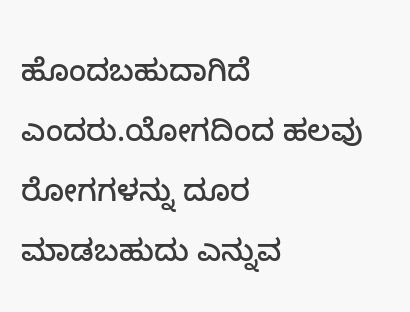ಹೊಂದಬಹುದಾಗಿದೆ ಎಂದರು.ಯೋಗದಿಂದ ಹಲವು ರೋಗಗಳನ್ನು ದೂರ ಮಾಡಬಹುದು ಎನ್ನುವ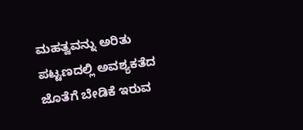ಮಹತ್ವವನ್ನು ಅರಿತು ಪಟ್ಟಣದಲ್ಲಿ ಅವಶ್ಯಕತೆದ ಜೊತೆಗೆ ಬೇಡಿಕೆ ಇರುವ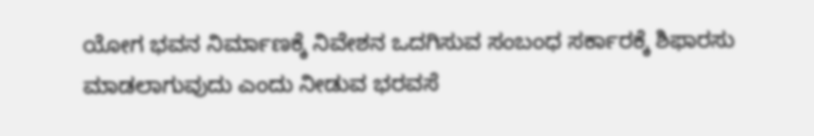ಯೋಗ ಭವನ ನಿರ್ಮಾಣಕ್ಕೆ ನಿವೇಶನ ಒದಗಿಸುವ ಸಂಬಂಧ ಸರ್ಕಾರಕ್ಕೆ ಶಿಫಾರಸು ಮಾಡಲಾಗುವುದು ಎಂದು ನೀಡುವ ಭರವಸೆ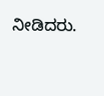ನೀಡಿದರು.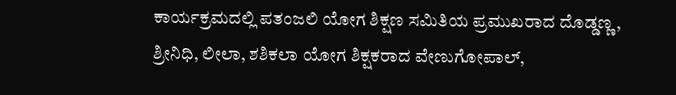ಕಾರ್ಯಕ್ರಮದಲ್ಲಿ ಪತಂಜಲಿ ಯೋಗ ಶಿಕ್ಷಣ ಸಮಿತಿಯ ಪ್ರಮುಖರಾದ ದೊಡ್ಡಣ್ಣ, ಶ್ರೀನಿಧಿ, ಲೀಲಾ, ಶಶಿಕಲಾ ಯೋಗ ಶಿಕ್ಷಕರಾದ ವೇಣುಗೋಪಾಲ್,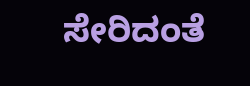ಸೇರಿದಂತೆ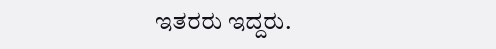ಇತರರು ಇದ್ದರು.